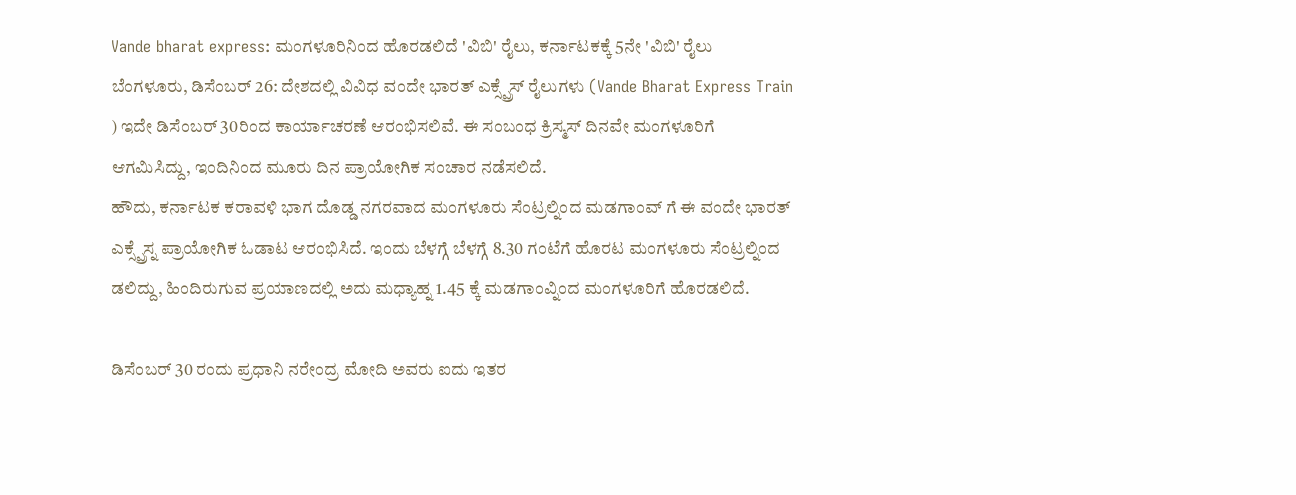Vande bharat express: ಮಂಗಳೂರಿನಿಂದ ಹೊರಡಲಿದೆ 'ವಿಬಿ' ರೈಲು, ಕರ್ನಾಟಕಕ್ಕೆ 5ನೇ 'ವಿಬಿ' ರೈಲು
ಬೆಂಗಳೂರು, ಡಿಸೆಂಬರ್ 26: ದೇಶದಲ್ಲಿ ವಿವಿಧ ವಂದೇ ಭಾರತ್ ಎಕ್ಸ್ಪ್ರೆಸ್ ರೈಲುಗಳು (Vande Bharat Express Train ) ಇದೇ ಡಿಸೆಂಬರ್ 30ರಿಂದ ಕಾರ್ಯಾಚರಣೆ ಆರಂಭಿಸಲಿವೆ. ಈ ಸಂಬಂಧ ಕ್ರಿಸ್ಮಸ್ ದಿನವೇ ಮಂಗಳೂರಿಗೆ ಆಗಮಿಸಿದ್ದು, ಇಂದಿನಿಂದ ಮೂರು ದಿನ ಪ್ರಾಯೋಗಿಕ ಸಂಚಾರ ನಡೆಸಲಿದೆ.
ಹೌದು, ಕರ್ನಾಟಕ ಕರಾವಳಿ ಭಾಗ ದೊಡ್ಡ ನಗರವಾದ ಮಂಗಳೂರು ಸೆಂಟ್ರಲ್ನಿಂದ ಮಡಗಾಂವ್ ಗೆ ಈ ವಂದೇ ಭಾರತ್ ಎಕ್ಸ್ಪ್ರೆಸ್ನ ಪ್ರಾಯೋಗಿಕ ಓಡಾಟ ಆರಂಭಿಸಿದೆ. ಇಂದು ಬೆಳಗ್ಗೆ ಬೆಳಗ್ಗೆ 8.30 ಗಂಟೆಗೆ ಹೊರಟ ಮಂಗಳೂರು ಸೆಂಟ್ರಲ್ನಿಂದ ಡಲಿದ್ದು, ಹಿಂದಿರುಗುವ ಪ್ರಯಾಣದಲ್ಲಿ ಅದು ಮಧ್ಯಾಹ್ನ 1.45 ಕ್ಕೆ ಮಡಗಾಂವ್ನಿಂದ ಮಂಗಳೂರಿಗೆ ಹೊರಡಲಿದೆ.

ಡಿಸೆಂಬರ್ 30 ರಂದು ಪ್ರಧಾನಿ ನರೇಂದ್ರ ಮೋದಿ ಅವರು ಐದು ಇತರ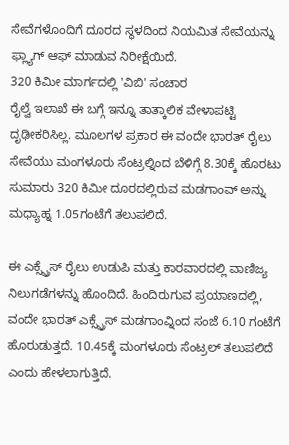ಸೇವೆಗಳೊಂದಿಗೆ ದೂರದ ಸ್ಥಳದಿಂದ ನಿಯಮಿತ ಸೇವೆಯನ್ನು ಫ್ಲ್ಯಾಗ್ ಆಫ್ ಮಾಡುವ ನಿರೀಕ್ಷೆಯಿದೆ.
320 ಕಿಮೀ ಮಾರ್ಗದಲ್ಲಿ 'ವಿಬಿ' ಸಂಚಾರ
ರೈಲ್ವೆ ಇಲಾಖೆ ಈ ಬಗ್ಗೆ ಇನ್ನೂ ತಾತ್ಕಾಲಿಕ ವೇಳಾಪಟ್ಟಿ ದೃಢೀಕರಿಸಿಲ್ಲ. ಮೂಲಗಳ ಪ್ರಕಾರ ಈ ವಂದೇ ಭಾರತ್ ರೈಲು ಸೇವೆಯು ಮಂಗಳೂರು ಸೆಂಟ್ರಲ್ನಿಂದ ಬೆಳಿಗ್ಗೆ 8.30ಕ್ಕೆ ಹೊರಟು ಸುಮಾರು 320 ಕಿಮೀ ದೂರದಲ್ಲಿರುವ ಮಡಗಾಂವ್ ಅನ್ನು ಮಧ್ಯಾಹ್ನ 1.05ಗಂಟೆಗೆ ತಲುಪಲಿದೆ.

ಈ ಎಕ್ಸ್ಪ್ರೆಸ್ ರೈಲು ಉಡುಪಿ ಮತ್ತು ಕಾರವಾರದಲ್ಲಿ ವಾಣಿಜ್ಯ ನಿಲುಗಡೆಗಳನ್ನು ಹೊಂದಿದೆ. ಹಿಂದಿರುಗುವ ಪ್ರಯಾಣದಲ್ಲಿ, ವಂದೇ ಭಾರತ್ ಎಕ್ಸ್ಪ್ರೆಸ್ ಮಡಗಾಂವ್ನಿಂದ ಸಂಜೆ 6.10 ಗಂಟೆಗೆ ಹೊರುಡುತ್ತದೆ. 10.45ಕ್ಕೆ ಮಂಗಳೂರು ಸೆಂಟ್ರಲ್ ತಲುಪಲಿದೆ ಎಂದು ಹೇಳಲಾಗುತ್ತಿದೆ.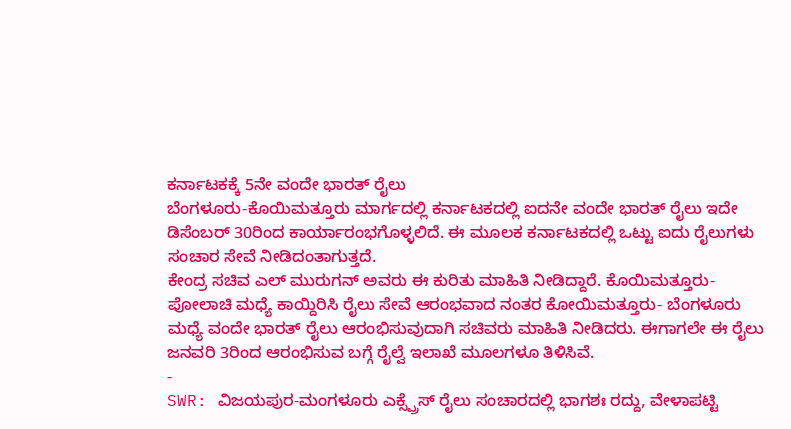ಕರ್ನಾಟಕಕ್ಕೆ 5ನೇ ವಂದೇ ಭಾರತ್ ರೈಲು
ಬೆಂಗಳೂರು-ಕೊಯಿಮತ್ತೂರು ಮಾರ್ಗದಲ್ಲಿ ಕರ್ನಾಟಕದಲ್ಲಿ ಐದನೇ ವಂದೇ ಭಾರತ್ ರೈಲು ಇದೇ ಡಿಸೆಂಬರ್ 30ರಿಂದ ಕಾರ್ಯಾರಂಭಗೊಳ್ಳಲಿದೆ. ಈ ಮೂಲಕ ಕರ್ನಾಟಕದಲ್ಲಿ ಒಟ್ಟು ಐದು ರೈಲುಗಳು ಸಂಚಾರ ಸೇವೆ ನೀಡಿದಂತಾಗುತ್ತದೆ.
ಕೇಂದ್ರ ಸಚಿವ ಎಲ್ ಮುರುಗನ್ ಅವರು ಈ ಕುರಿತು ಮಾಹಿತಿ ನೀಡಿದ್ದಾರೆ. ಕೊಯಿಮತ್ತೂರು- ಪೋಲಾಚಿ ಮಧ್ಯೆ ಕಾಯ್ದಿರಿಸಿ ರೈಲು ಸೇವೆ ಆರಂಭವಾದ ನಂತರ ಕೋಯಿಮತ್ತೂರು- ಬೆಂಗಳೂರು ಮಧ್ಯೆ ವಂದೇ ಭಾರತ್ ರೈಲು ಆರಂಭಿಸುವುದಾಗಿ ಸಚಿವರು ಮಾಹಿತಿ ನೀಡಿದರು. ಈಗಾಗಲೇ ಈ ರೈಲು ಜನವರಿ 3ರಿಂದ ಆರಂಭಿಸುವ ಬಗ್ಗೆ ರೈಲ್ವೆ ಇಲಾಖೆ ಮೂಲಗಳೂ ತಿಳಿಸಿವೆ.
-
SWR: ವಿಜಯಪುರ-ಮಂಗಳೂರು ಎಕ್ಸ್ಪ್ರೆಸ್ ರೈಲು ಸಂಚಾರದಲ್ಲಿ ಭಾಗಶಃ ರದ್ದು, ವೇಳಾಪಟ್ಟಿ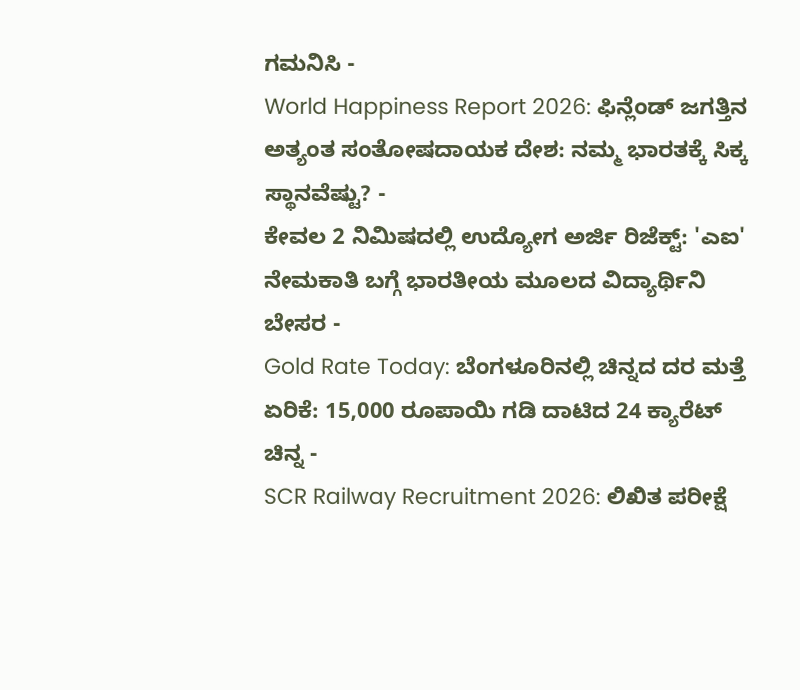ಗಮನಿಸಿ -
World Happiness Report 2026: ಫಿನ್ಲೆಂಡ್ ಜಗತ್ತಿನ ಅತ್ಯಂತ ಸಂತೋಷದಾಯಕ ದೇಶ: ನಮ್ಮ ಭಾರತಕ್ಕೆ ಸಿಕ್ಕ ಸ್ಥಾನವೆಷ್ಟು? -
ಕೇವಲ 2 ನಿಮಿಷದಲ್ಲಿ ಉದ್ಯೋಗ ಅರ್ಜಿ ರಿಜೆಕ್ಟ್: 'ಎಐ' ನೇಮಕಾತಿ ಬಗ್ಗೆ ಭಾರತೀಯ ಮೂಲದ ವಿದ್ಯಾರ್ಥಿನಿ ಬೇಸರ -
Gold Rate Today: ಬೆಂಗಳೂರಿನಲ್ಲಿ ಚಿನ್ನದ ದರ ಮತ್ತೆ ಏರಿಕೆ: 15,000 ರೂಪಾಯಿ ಗಡಿ ದಾಟಿದ 24 ಕ್ಯಾರೆಟ್ ಚಿನ್ನ -
SCR Railway Recruitment 2026: ಲಿಖಿತ ಪರೀಕ್ಷೆ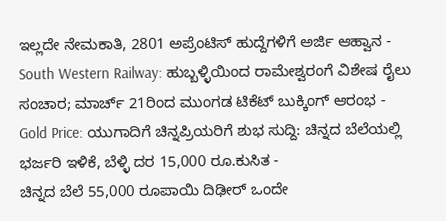ಇಲ್ಲದೇ ನೇಮಕಾತಿ, 2801 ಅಪ್ರೆಂಟಿಸ್ ಹುದ್ದೆಗಳಿಗೆ ಅರ್ಜಿ ಆಹ್ವಾನ -
South Western Railway: ಹುಬ್ಬಳ್ಳಿಯಿಂದ ರಾಮೇಶ್ವರಂಗೆ ವಿಶೇಷ ರೈಲು ಸಂಚಾರ; ಮಾರ್ಚ್ 21ರಿಂದ ಮುಂಗಡ ಟಿಕೆಟ್ ಬುಕ್ಕಿಂಗ್ ಆರಂಭ -
Gold Price: ಯುಗಾದಿಗೆ ಚಿನ್ನಪ್ರಿಯರಿಗೆ ಶುಭ ಸುದ್ದಿ: ಚಿನ್ನದ ಬೆಲೆಯಲ್ಲಿ ಭರ್ಜರಿ ಇಳಿಕೆ, ಬೆಳ್ಳಿ ದರ 15,000 ರೂ.ಕುಸಿತ -
ಚಿನ್ನದ ಬೆಲೆ 55,000 ರೂಪಾಯಿ ದಿಢೀರ್ ಒಂದೇ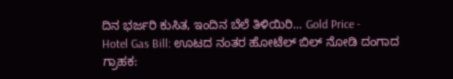ದಿನ ಭರ್ಜರಿ ಕುಸಿತ, ಇಂದಿನ ಬೆಲೆ ತಿಳಿಯಿರಿ... Gold Price -
Hotel Gas Bill: ಊಟದ ನಂತರ ಹೋಟೆಲ್ ಬಿಲ್ ನೋಡಿ ದಂಗಾದ ಗ್ರಾಹಕ: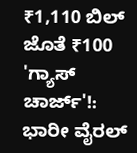₹1,110 ಬಿಲ್ ಜೊತೆ ₹100 'ಗ್ಯಾಸ್ ಚಾರ್ಜ್'!: ಭಾರೀ ವೈರಲ್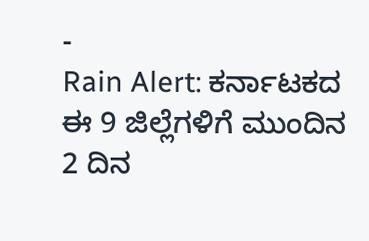-
Rain Alert: ಕರ್ನಾಟಕದ ಈ 9 ಜಿಲ್ಲೆಗಳಿಗೆ ಮುಂದಿನ 2 ದಿನ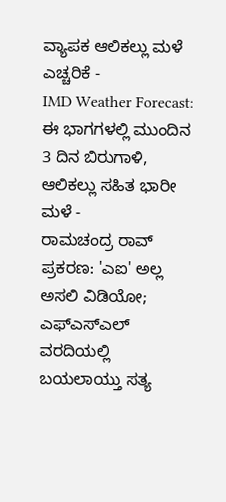ವ್ಯಾಪಕ ಆಲಿಕಲ್ಲು ಮಳೆ ಎಚ್ಚರಿಕೆ -
IMD Weather Forecast: ಈ ಭಾಗಗಳಲ್ಲಿ ಮುಂದಿನ 3 ದಿನ ಬಿರುಗಾಳಿ, ಆಲಿಕಲ್ಲು ಸಹಿತ ಭಾರೀ ಮಳೆ -
ರಾಮಚಂದ್ರ ರಾವ್ ಪ್ರಕರಣ: 'ಎಐ' ಅಲ್ಲ ಅಸಲಿ ವಿಡಿಯೋ; ಎಫ್ಎಸ್ಎಲ್ ವರದಿಯಲ್ಲಿ ಬಯಲಾಯ್ತು ಸತ್ಯ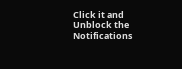Click it and Unblock the Notifications